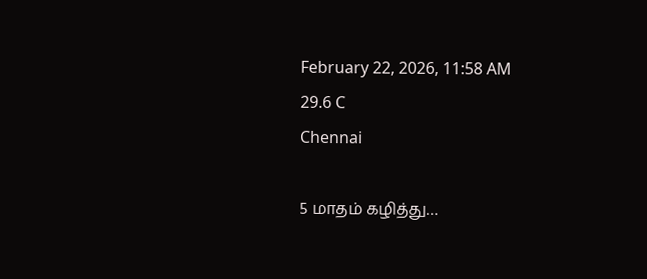February 22, 2026, 11:58 AM
29.6 C
Chennai

5 மாதம் கழித்து…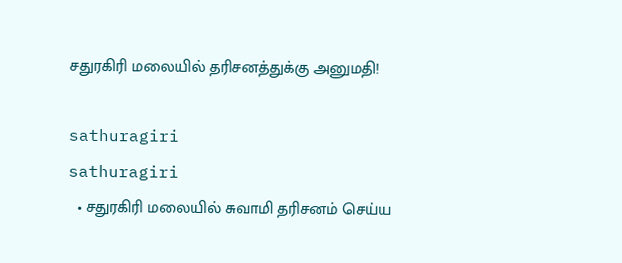சதுரகிரி மலையில் தரிசனத்துக்கு அனுமதி!

sathuragiri
sathuragiri
  • சதுரகிரி மலையில் சுவாமி தரிசனம் செய்ய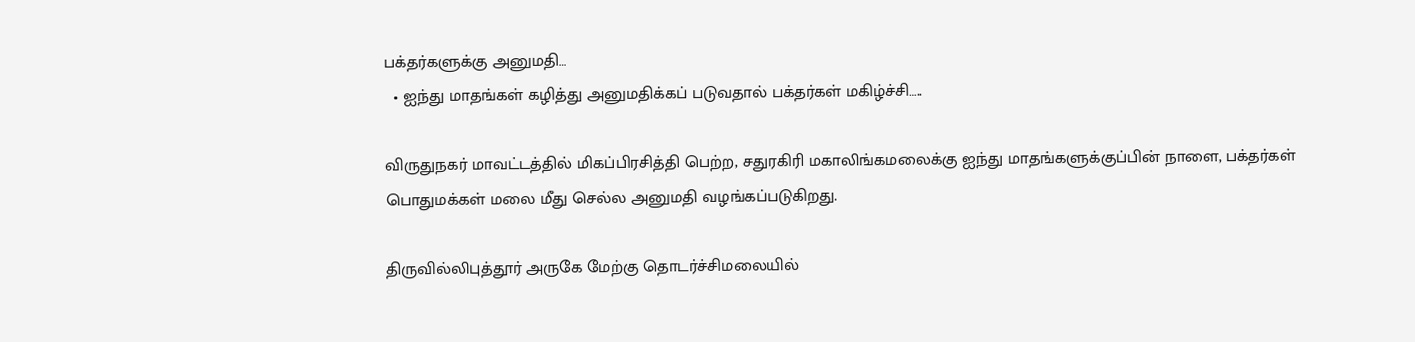பக்தர்களுக்கு அனுமதி…
  • ஐந்து மாதங்கள் கழித்து அனுமதிக்கப் படுவதால் பக்தர்கள் மகிழ்ச்சி…..

விருதுநகர் மாவட்டத்தில் மிகப்பிரசித்தி பெற்ற, சதுரகிரி மகாலிங்கமலைக்கு ஐந்து மாதங்களுக்குப்பின் நாளை, பக்தர்கள் பொதுமக்கள் மலை மீது செல்ல அனுமதி வழங்கப்படுகிறது.

திருவில்லிபுத்தூர் அருகே மேற்கு தொடர்ச்சிமலையில்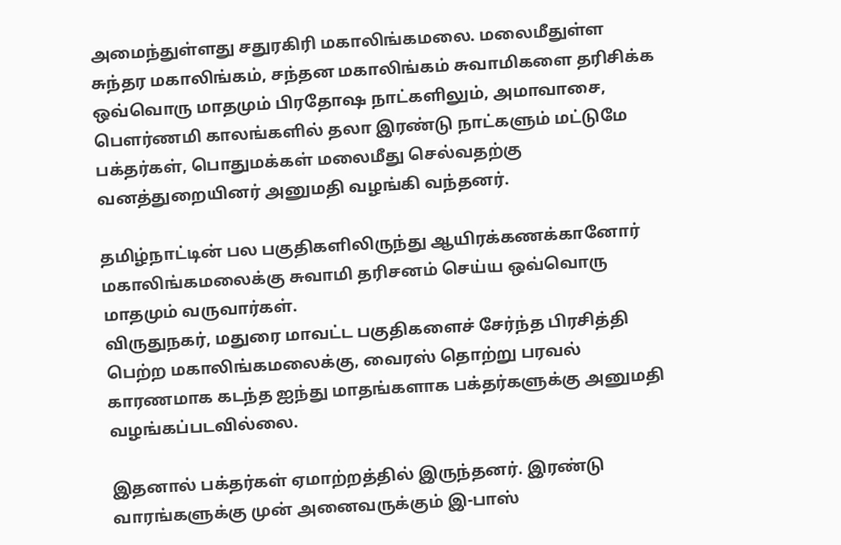அமைந்துள்ளது சதுரகிரி மகாலிங்கமலை. மலைமீதுள்ள சுந்தர மகாலிங்கம், சந்தன மகாலிங்கம் சுவாமிகளை தரிசிக்க ஒவ்வொரு மாதமும் பிரதோஷ நாட்களிலும், அமாவாசை, பௌர்ணமி காலங்களில் தலா இரண்டு நாட்களும் மட்டுமே பக்தர்கள், பொதுமக்கள் மலைமீது செல்வதற்கு வனத்துறையினர் அனுமதி வழங்கி வந்தனர்.

தமிழ்நாட்டின் பல பகுதிகளிலிருந்து ஆயிரக்கணக்கானோர் மகாலிங்கமலைக்கு சுவாமி தரிசனம் செய்ய ஒவ்வொரு மாதமும் வருவார்கள்.
விருதுநகர், மதுரை மாவட்ட பகுதிகளைச் சேர்ந்த பிரசித்தி பெற்ற மகாலிங்கமலைக்கு, வைரஸ் தொற்று பரவல் காரணமாக கடந்த ஐந்து மாதங்களாக பக்தர்களுக்கு அனுமதி வழங்கப்படவில்லை.

இதனால் பக்தர்கள் ஏமாற்றத்தில் இருந்தனர். இரண்டு வாரங்களுக்கு முன் அனைவருக்கும் இ-பாஸ்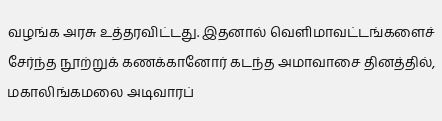வழங்க அரசு உத்தரவிட்டது. இதனால் வெளிமாவட்டங்களைச் சேர்ந்த நூற்றுக் கணக்கானோர் கடந்த அமாவாசை தினத்தில், மகாலிங்கமலை அடிவாரப்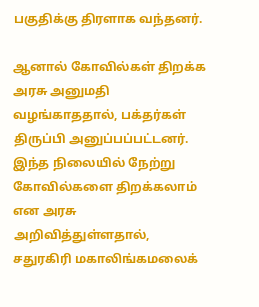பகுதிக்கு திரளாக வந்தனர்.

ஆனால் கோவில்கள் திறக்க அரசு அனுமதி வழங்காததால், பக்தர்கள் திருப்பி அனுப்பப்பட்டனர். இந்த நிலையில் நேற்று கோவில்களை திறக்கலாம் என அரசு அறிவித்துள்ளதால், சதுரகிரி மகாலிங்கமலைக்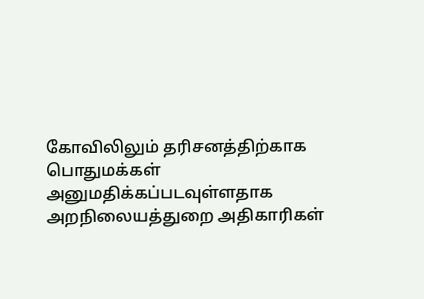கோவிலிலும் தரிசனத்திற்காக பொதுமக்கள் அனுமதிக்கப்படவுள்ளதாக அறநிலையத்துறை அதிகாரிகள்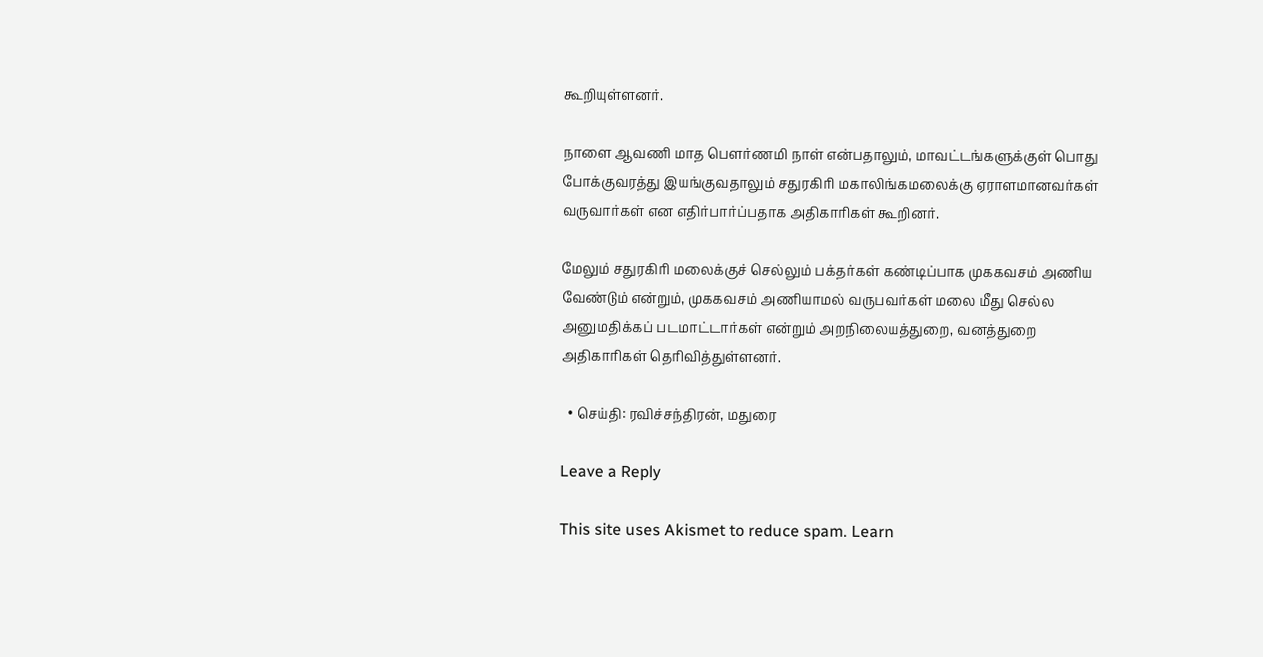கூறியுள்ளனர்.

நாளை ஆவணி மாத பௌர்ணமி நாள் என்பதாலும், மாவட்டங்களுக்குள் பொது போக்குவரத்து இயங்குவதாலும் சதுரகிரி மகாலிங்கமலைக்கு ஏராளமானவர்கள் வருவார்கள் என எதிர்பார்ப்பதாக அதிகாரிகள் கூறினர்.

மேலும் சதுரகிரி மலைக்குச் செல்லும் பக்தர்கள் கண்டிப்பாக முககவசம் அணிய வேண்டும் என்றும், முககவசம் அணியாமல் வருபவர்கள் மலை மீது செல்ல அனுமதிக்கப் படமாட்டார்கள் என்றும் அறநிலையத்துறை, வனத்துறை அதிகாரிகள் தெரிவித்துள்ளனர்.

  • செய்தி: ரவிச்சந்திரன், மதுரை

Leave a Reply

This site uses Akismet to reduce spam. Learn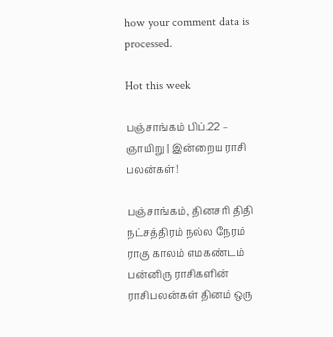how your comment data is processed.

Hot this week

பஞ்சாங்கம் பிப்.22 – ஞாயிறு | இன்றைய ராசி பலன்கள்!

பஞ்சாங்கம், தினசரி திதி நட்சத்திரம் நல்ல நேரம் ராகு காலம் எமகண்டம் பன்னிரு ராசிகளின் ராசிபலன்கள் தினம் ஒரு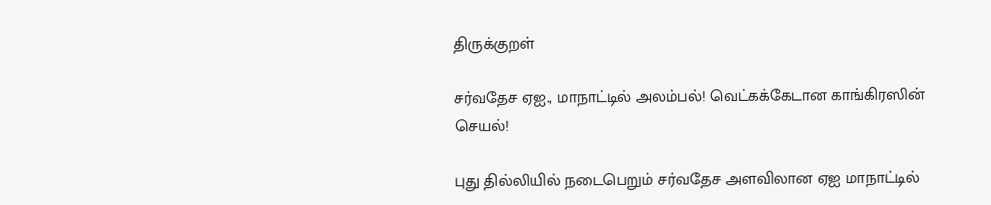திருக்குறள்

சர்வதேச ஏஐ., மாநாட்டில் அலம்பல்! வெட்கக்கேடான காங்கிரஸின் செயல்!

புது தில்லியில் நடைபெறும் சர்வதேச அளவிலான ஏஐ மாநாட்டில்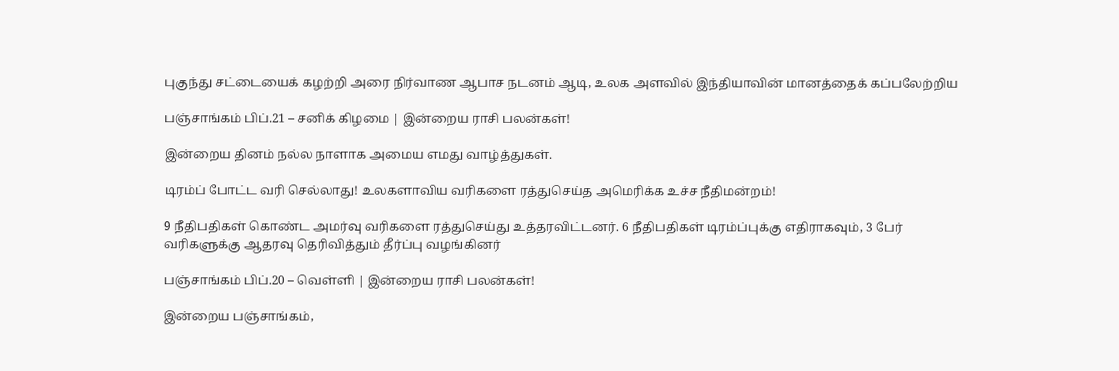புகுந்து சட்டையைக் கழற்றி அரை நிர்வாண ஆபாச நடனம் ஆடி, உலக அளவில் இந்தியாவின் மானத்தைக் கப்பலேற்றிய

பஞ்சாங்கம் பிப்.21 – சனிக் கிழமை | இன்றைய ராசி பலன்கள்!

இன்றைய தினம் நல்ல நாளாக அமைய எமது வாழ்த்துகள்.

டிரம்ப் போட்ட வரி செல்லாது! உலகளாவிய வரிகளை ரத்துசெய்த அமெரிக்க உச்ச நீதிமன்றம்!

9 நீதிபதிகள் கொண்ட அமர்வு வரிகளை ரத்துசெய்து உத்தரவிட்டனர். 6 நீதிபதிகள் டிரம்ப்புக்கு எதிராகவும், 3 பேர் வரிகளுக்கு ஆதரவு தெரிவித்தும் தீர்ப்பு வழங்கினர்

பஞ்சாங்கம் பிப்.20 – வெள்ளி | இன்றைய ராசி பலன்கள்!

இன்றைய பஞ்சாங்கம்,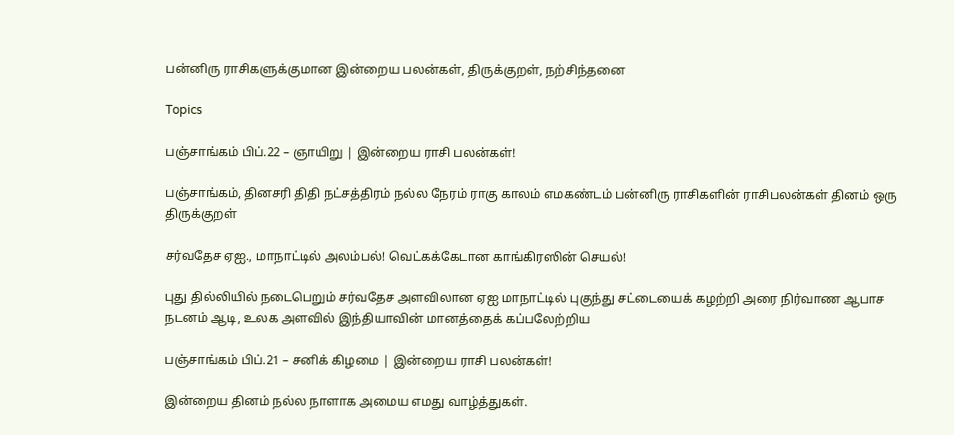பன்னிரு ராசிகளுக்குமான இன்றைய பலன்கள், திருக்குறள், நற்சிந்தனை

Topics

பஞ்சாங்கம் பிப்.22 – ஞாயிறு | இன்றைய ராசி பலன்கள்!

பஞ்சாங்கம், தினசரி திதி நட்சத்திரம் நல்ல நேரம் ராகு காலம் எமகண்டம் பன்னிரு ராசிகளின் ராசிபலன்கள் தினம் ஒரு திருக்குறள்

சர்வதேச ஏஐ., மாநாட்டில் அலம்பல்! வெட்கக்கேடான காங்கிரஸின் செயல்!

புது தில்லியில் நடைபெறும் சர்வதேச அளவிலான ஏஐ மாநாட்டில் புகுந்து சட்டையைக் கழற்றி அரை நிர்வாண ஆபாச நடனம் ஆடி, உலக அளவில் இந்தியாவின் மானத்தைக் கப்பலேற்றிய

பஞ்சாங்கம் பிப்.21 – சனிக் கிழமை | இன்றைய ராசி பலன்கள்!

இன்றைய தினம் நல்ல நாளாக அமைய எமது வாழ்த்துகள்.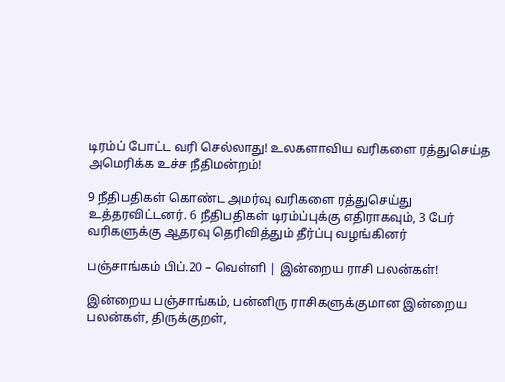டிரம்ப் போட்ட வரி செல்லாது! உலகளாவிய வரிகளை ரத்துசெய்த அமெரிக்க உச்ச நீதிமன்றம்!

9 நீதிபதிகள் கொண்ட அமர்வு வரிகளை ரத்துசெய்து உத்தரவிட்டனர். 6 நீதிபதிகள் டிரம்ப்புக்கு எதிராகவும், 3 பேர் வரிகளுக்கு ஆதரவு தெரிவித்தும் தீர்ப்பு வழங்கினர்

பஞ்சாங்கம் பிப்.20 – வெள்ளி | இன்றைய ராசி பலன்கள்!

இன்றைய பஞ்சாங்கம், பன்னிரு ராசிகளுக்குமான இன்றைய பலன்கள், திருக்குறள்,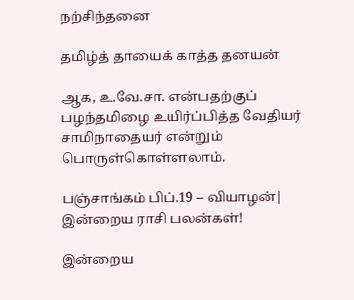நற்சிந்தனை

தமிழ்த் தாயைக் காத்த தனயன்

ஆக, உ.வே.சா. என்பதற்குப் பழந்தமிழை உயிர்ப்பித்த வேதியர் சாமிநாதையர் என்றும் பொருள்கொள்ளலாம்.

பஞ்சாங்கம் பிப்.19 – வியாழன்| இன்றைய ராசி பலன்கள்!

இன்றைய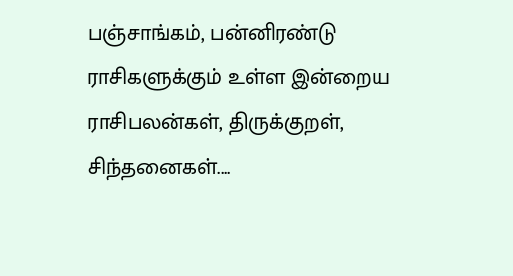பஞ்சாங்கம், பன்னிரண்டு ராசிகளுக்கும் உள்ள இன்றைய ராசிபலன்கள், திருக்குறள், சிந்தனைகள்....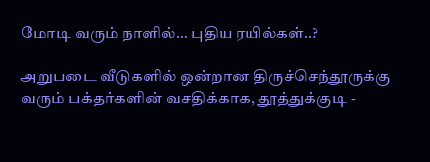மோடி வரும் நாளில்… புதிய ரயில்கள்..?

அறுபடை வீடுகளில் ஒன்றான திருச்செந்தூருக்கு வரும் பக்தர்களின் வசதிக்காக, தூத்துக்குடி -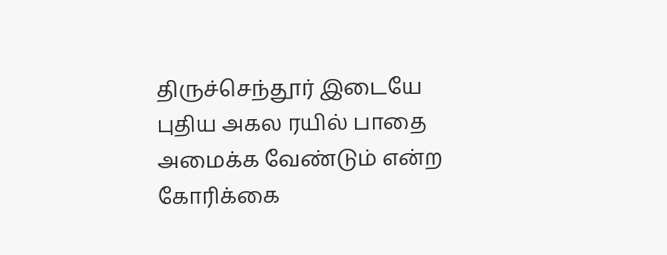திருச்செந்தூர் இடையே புதிய அகல ரயில் பாதை அமைக்க வேண்டும் என்ற கோரிக்கை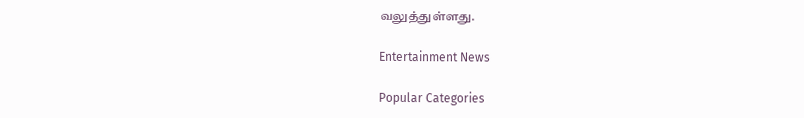வலுத்துள்ளது.

Entertainment News

Popular Categories